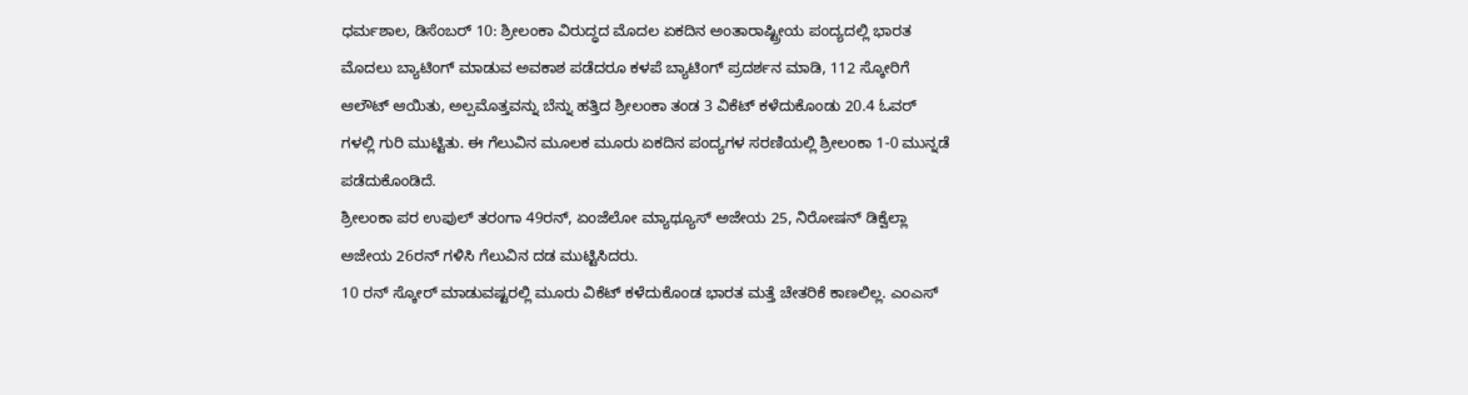ಧರ್ಮಶಾಲ, ಡಿಸೆಂಬರ್ 10: ಶ್ರೀಲಂಕಾ ವಿರುದ್ಧದ ಮೊದಲ ಏಕದಿನ ಅಂತಾರಾಷ್ಟ್ರೀಯ ಪಂದ್ಯದಲ್ಲಿ ಭಾರತ ಮೊದಲು ಬ್ಯಾಟಿಂಗ್ ಮಾಡುವ ಅವಕಾಶ ಪಡೆದರೂ ಕಳಪೆ ಬ್ಯಾಟಿಂಗ್ ಪ್ರದರ್ಶನ ಮಾಡಿ, 112 ಸ್ಕೋರಿಗೆ ಆಲೌಟ್ ಆಯಿತು, ಅಲ್ಪಮೊತ್ತವನ್ನು ಬೆನ್ನು ಹತ್ತಿದ ಶ್ರೀಲಂಕಾ ತಂಡ 3 ವಿಕೆಟ್ ಕಳೆದುಕೊಂಡು 20.4 ಓವರ್ ಗಳಲ್ಲಿ ಗುರಿ ಮುಟ್ಟಿತು. ಈ ಗೆಲುವಿನ ಮೂಲಕ ಮೂರು ಏಕದಿನ ಪಂದ್ಯಗಳ ಸರಣಿಯಲ್ಲಿ ಶ್ರೀಲಂಕಾ 1-0 ಮುನ್ನಡೆ ಪಡೆದುಕೊಂಡಿದೆ.
ಶ್ರೀಲಂಕಾ ಪರ ಉಪುಲ್ ತರಂಗಾ 49ರನ್, ಏಂಜೆಲೋ ಮ್ಯಾಥ್ಯೂಸ್ ಅಜೇಯ 25, ನಿರೋಷನ್ ಡಿಕ್ವೆಲ್ಲಾ ಅಜೇಯ 26ರನ್ ಗಳಿಸಿ ಗೆಲುವಿನ ದಡ ಮುಟ್ಟಿಸಿದರು.
10 ರನ್ ಸ್ಕೋರ್ ಮಾಡುವಷ್ಟರಲ್ಲಿ ಮೂರು ವಿಕೆಟ್ ಕಳೆದುಕೊಂಡ ಭಾರತ ಮತ್ತೆ ಚೇತರಿಕೆ ಕಾಣಲಿಲ್ಲ. ಎಂಎಸ್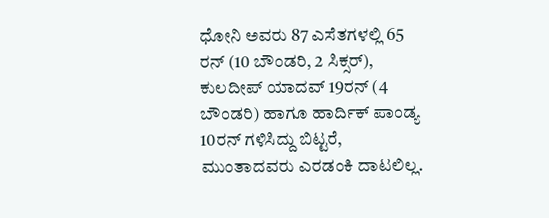ಧೋನಿ ಅವರು 87 ಎಸೆತಗಳಲ್ಲಿ 65 ರನ್ (10 ಬೌಂಡರಿ, 2 ಸಿಕ್ಸರ್), ಕುಲದೀಪ್ ಯಾದವ್ 19ರನ್ (4 ಬೌಂಡರಿ) ಹಾಗೂ ಹಾರ್ದಿಕ್ ಪಾಂಡ್ಯ 10ರನ್ ಗಳಿಸಿದ್ದು ಬಿಟ್ಟರೆ, ಮುಂತಾದವರು ಎರಡಂಕಿ ದಾಟಲಿಲ್ಲ.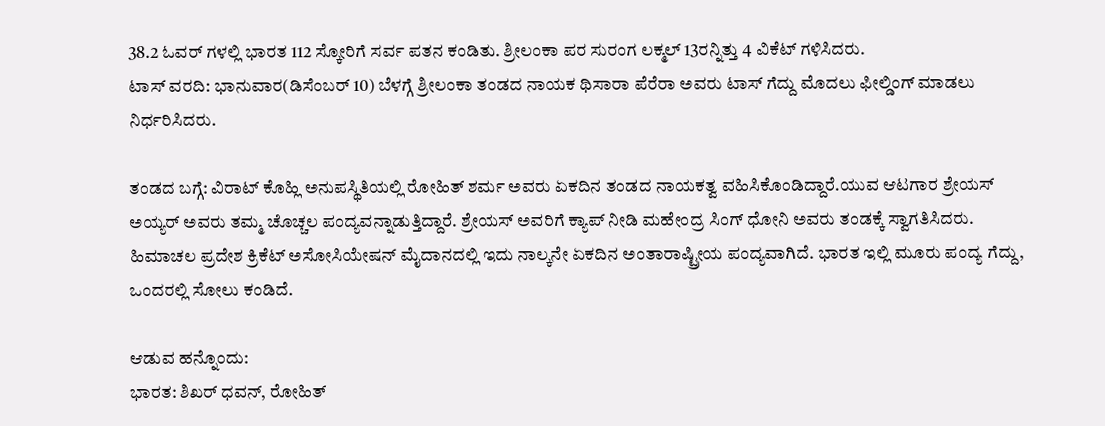38.2 ಓವರ್ ಗಳಲ್ಲಿ ಭಾರತ 112 ಸ್ಕೋರಿಗೆ ಸರ್ವ ಪತನ ಕಂಡಿತು. ಶ್ರೀಲಂಕಾ ಪರ ಸುರಂಗ ಲಕ್ಮಲ್ 13ರನ್ನಿತ್ತು 4 ವಿಕೆಟ್ ಗಳಿಸಿದರು.
ಟಾಸ್ ವರದಿ: ಭಾನುವಾರ(ಡಿಸೆಂಬರ್ 10) ಬೆಳಗ್ಗೆ ಶ್ರೀಲಂಕಾ ತಂಡದ ನಾಯಕ ಥಿಸಾರಾ ಪೆರೆರಾ ಅವರು ಟಾಸ್ ಗೆದ್ದು ಮೊದಲು ಫೀಲ್ಡಿಂಗ್ ಮಾಡಲು ನಿರ್ಧರಿಸಿದರು.

ತಂಡದ ಬಗ್ಗೆ: ವಿರಾಟ್ ಕೊಹ್ಲಿ ಅನುಪಸ್ಥಿತಿಯಲ್ಲಿ ರೋಹಿತ್ ಶರ್ಮ ಅವರು ಏಕದಿನ ತಂಡದ ನಾಯಕತ್ವ ವಹಿಸಿಕೊಂಡಿದ್ದಾರೆ.ಯುವ ಆಟಗಾರ ಶ್ರೇಯಸ್ ಅಯ್ಯರ್ ಅವರು ತಮ್ಮ ಚೊಚ್ಚಲ ಪಂದ್ಯವನ್ನಾಡುತ್ತಿದ್ದಾರೆ. ಶ್ರೇಯಸ್ ಅವರಿಗೆ ಕ್ಯಾಪ್ ನೀಡಿ ಮಹೇಂದ್ರ ಸಿಂಗ್ ಧೋನಿ ಅವರು ತಂಡಕ್ಕೆ ಸ್ವಾಗತಿಸಿದರು.
ಹಿಮಾಚಲ ಪ್ರದೇಶ ಕ್ರಿಕೆಟ್ ಅಸೋಸಿಯೇಷನ್ ಮೈದಾನದಲ್ಲಿ ಇದು ನಾಲ್ಕನೇ ಏಕದಿನ ಅಂತಾರಾಷ್ಟ್ರೀಯ ಪಂದ್ಯವಾಗಿದೆ. ಭಾರತ ಇಲ್ಲಿ ಮೂರು ಪಂದ್ಯ ಗೆದ್ದು, ಒಂದರಲ್ಲಿ ಸೋಲು ಕಂಡಿದೆ.

ಆಡುವ ಹನ್ನೊಂದು:
ಭಾರತ: ಶಿಖರ್ ಧವನ್, ರೋಹಿತ್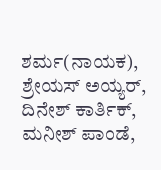ಶರ್ಮ(ನಾಯಕ), ಶ್ರೇಯಸ್ ಅಯ್ಯರ್, ದಿನೇಶ್ ಕಾರ್ತಿಕ್, ಮನೀಶ್ ಪಾಂಡೆ,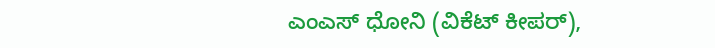ಎಂಎಸ್ ಧೋನಿ (ವಿಕೆಟ್ ಕೀಪರ್),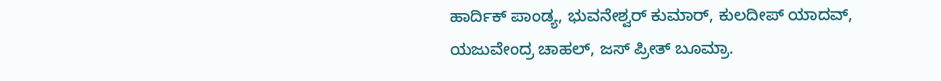ಹಾರ್ದಿಕ್ ಪಾಂಡ್ಯ, ಭುವನೇಶ್ವರ್ ಕುಮಾರ್, ಕುಲದೀಪ್ ಯಾದವ್, ಯಜುವೇಂದ್ರ ಚಾಹಲ್, ಜಸ್ ಪ್ರೀತ್ ಬೂಮ್ರಾ.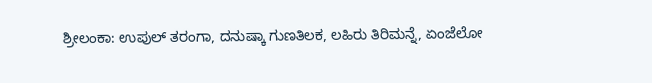ಶ್ರೀಲಂಕಾ: ಉಪುಲ್ ತರಂಗಾ, ದನುಷ್ಕಾ ಗುಣತಿಲಕ, ಲಹಿರು ತಿರಿಮನ್ನೆ, ಏಂಜೆಲೋ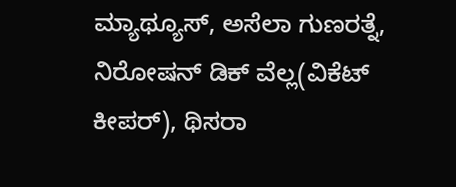ಮ್ಯಾಥ್ಯೂಸ್, ಅಸೆಲಾ ಗುಣರತ್ನೆ, ನಿರೋಷನ್ ಡಿಕ್ ವೆಲ್ಲ(ವಿಕೆಟ್ ಕೀಪರ್), ಥಿಸರಾ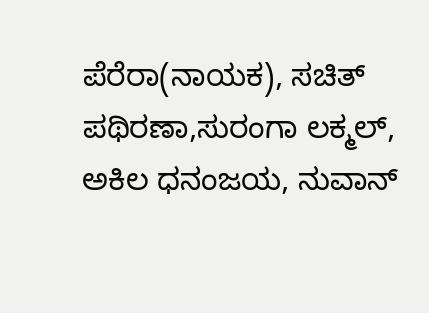ಪೆರೆರಾ(ನಾಯಕ), ಸಚಿತ್ ಪಥಿರಣಾ,ಸುರಂಗಾ ಲಕ್ಮಲ್, ಅಕಿಲ ಧನಂಜಯ, ನುವಾನ್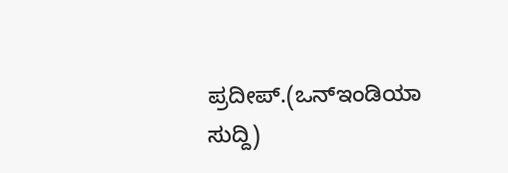ಪ್ರದೀಪ್.(ಒನ್ಇಂಡಿಯಾ ಸುದ್ದಿ)